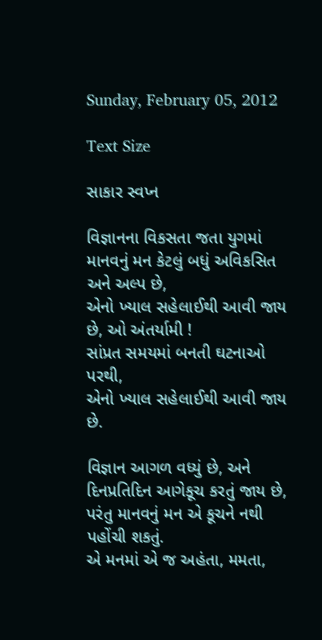Sunday, February 05, 2012

Text Size

સાકાર સ્વપ્ન

વિજ્ઞાનના વિકસતા જતા યુગમાં
માનવનું મન કેટલું બધું અવિકસિત અને અલ્પ છે,
એનો ખ્યાલ સહેલાઈથી આવી જાય છે, ઓ અંતર્યામી !
સાંપ્રત સમયમાં બનતી ઘટનાઓ પરથી,
એનો ખ્યાલ સહેલાઈથી આવી જાય છે.

વિજ્ઞાન આગળ વધ્યું છે, અને દિનપ્રતિદિન આગેકૂચ કરતું જાય છે,
પરંતુ માનવનું મન એ કૂચને નથી પહોંચી શકતું.
એ મનમાં એ જ અહંતા, મમતા,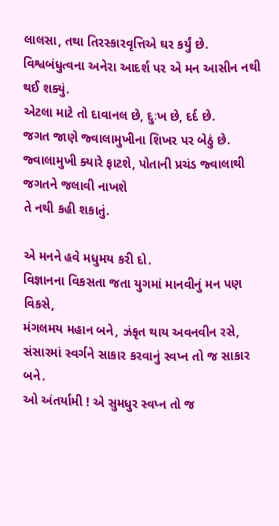લાલસા, તથા તિરસ્કારવૃત્તિએ ઘર કર્યું છે.
વિશ્વબંધુત્વના અનેરા આદર્શ પર એ મન આસીન નથી થઈ શક્યું.
એટલા માટે તો દાવાનલ છે, દુઃખ છે, દર્દ છે.
જગત જાણે જ્વાલામુખીના શિખર પર બેઠું છે.
જ્વાલામુખી ક્યારે ફાટશે, પોતાની પ્રચંડ જ્વાલાથી જગતને જલાવી નાખશે
તે નથી કહી શકાતું.

એ મનને હવે મધુમય કરી દો.
વિજ્ઞાનના વિકસતા જતા યુગમાં માનવીનું મન પણ વિકસે,
મંગલમય મહાન બને, ઝંકૃત થાય અવનવીન રસે,
સંસારમાં સ્વર્ગને સાકાર કરવાનું સ્વપ્ન તો જ સાકાર બને.
ઓ અંતર્યામી ! એ સુમધુર સ્વપ્ન તો જ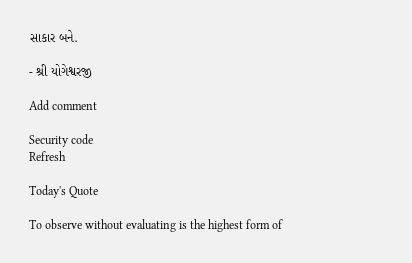સાકાર બને.

- શ્રી યોગેશ્વરજી

Add comment

Security code
Refresh

Today's Quote

To observe without evaluating is the highest form of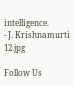intelligence.
- J. Krishnamurti
12.jpg

Follow Us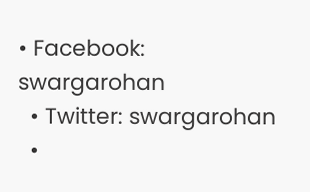• Facebook: swargarohan
  • Twitter: swargarohan
  •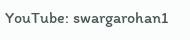YouTube: swargarohan1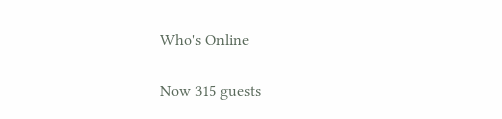Who's Online

Now 315 guests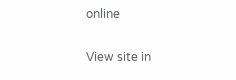online

View site in